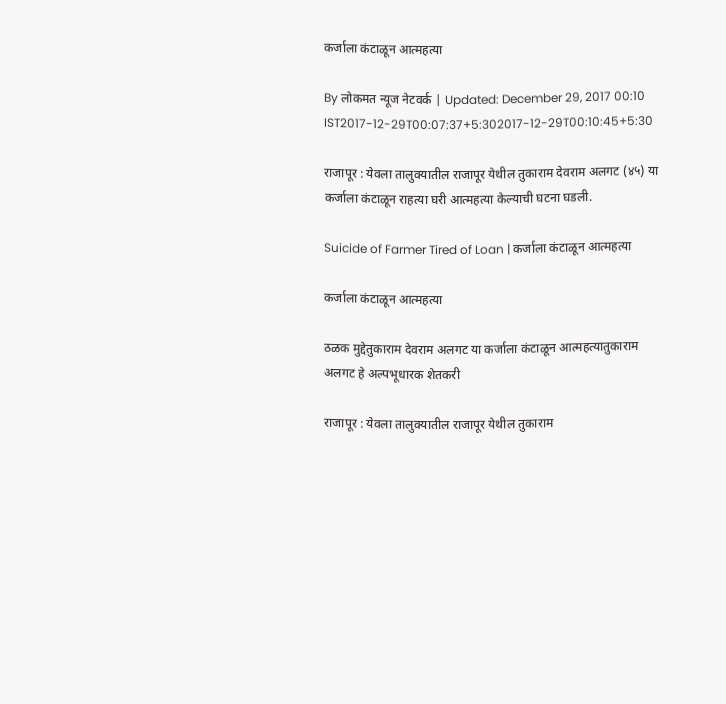कर्जाला कंटाळून आत्महत्या

By लोकमत न्यूज नेटवर्क | Updated: December 29, 2017 00:10 IST2017-12-29T00:07:37+5:302017-12-29T00:10:45+5:30

राजापूर : येवला तालुक्यातील राजापूर येथील तुकाराम देवराम अलगट (४५) या कर्जाला कंटाळून राहत्या घरी आत्महत्या केल्याची घटना घडली.

Suicide of Farmer Tired of Loan | कर्जाला कंटाळून आत्महत्या

कर्जाला कंटाळून आत्महत्या

ठळक मुद्देतुकाराम देवराम अलगट या कर्जाला कंटाळून आत्महत्यातुकाराम अलगट हे अल्पभूधारक शेतकरी

राजापूर : येवला तालुक्यातील राजापूर येथील तुकाराम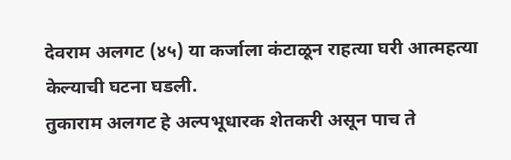देवराम अलगट (४५) या कर्जाला कंटाळून राहत्या घरी आत्महत्या केल्याची घटना घडली.
तुकाराम अलगट हे अल्पभूधारक शेतकरी असून पाच ते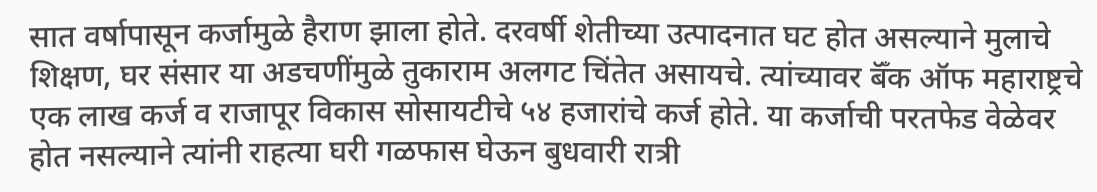सात वर्षापासून कर्जामुळे हैराण झाला होते. दरवर्षी शेतीच्या उत्पादनात घट होत असल्याने मुलाचे शिक्षण, घर संसार या अडचणींमुळे तुकाराम अलगट चिंतेत असायचे. त्यांच्यावर बॅँक ऑफ महाराष्ट्रचे एक लाख कर्ज व राजापूर विकास सोसायटीचे ५४ हजारांचे कर्ज होते. या कर्जाची परतफेड वेळेवर होत नसल्याने त्यांनी राहत्या घरी गळफास घेऊन बुधवारी रात्री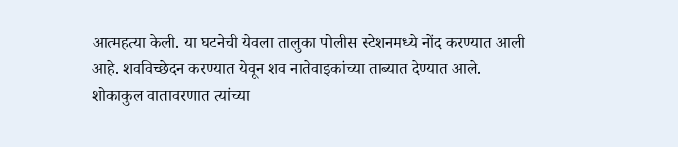आत्महत्या केली. या घटनेची येवला तालुका पोलीस स्टेशनमध्ये नोंद करण्यात आली आहे. शवविच्छेदन करण्यात येवून शव नातेवाइकांच्या ताब्यात देण्यात आले. शोकाकुल वातावरणात त्यांच्या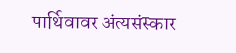पार्थिवावर अंत्यसंस्कार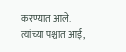करण्यात आले. त्यांच्या पश्चात आई,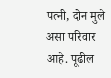पत्नी, दोन मुले असा परिवार आहे. पूढील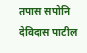तपास सपोनि देविदास पाटील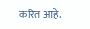करित आहे.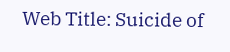Web Title: Suicide of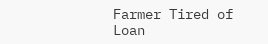Farmer Tired of Loan